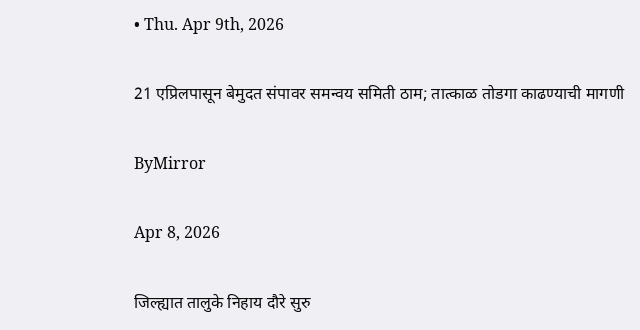• Thu. Apr 9th, 2026

21 एप्रिलपासून बेमुदत संपावर समन्वय समिती ठाम; तात्काळ तोडगा काढण्याची मागणी

ByMirror

Apr 8, 2026

जिल्ह्यात तालुके निहाय दौरे सुरु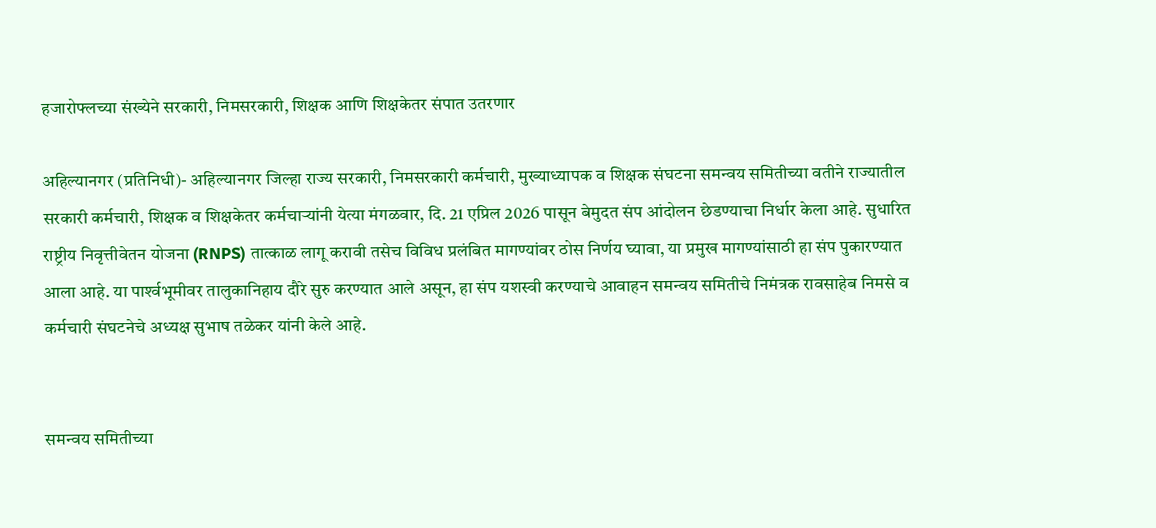हजारोफ्लच्या संख्येने सरकारी, निमसरकारी, शिक्षक आणि शिक्षकेतर संपात उतरणार

अहिल्यानगर (प्रतिनिधी)- अहिल्यानगर जिल्हा राज्य सरकारी, निमसरकारी कर्मचारी, मुख्याध्यापक व शिक्षक संघटना समन्वय समितीच्या वतीने राज्यातील सरकारी कर्मचारी, शिक्षक व शिक्षकेतर कर्मचाऱ्यांनी येत्या मंगळवार, दि. 21 एप्रिल 2026 पासून बेमुदत संप आंदोलन छेडण्याचा निर्धार केला आहे. सुधारित राष्ट्रीय निवृत्तीवेतन योजना (RNPS) तात्काळ लागू करावी तसेच विविध प्रलंबित मागण्यांवर ठोस निर्णय घ्यावा, या प्रमुख मागण्यांसाठी हा संप पुकारण्यात आला आहे. या पार्श्‍वभूमीवर तालुकानिहाय दौरे सुरु करण्यात आले असून, हा संप यशस्वी करण्याचे आवाहन समन्वय समितीचे निमंत्रक रावसाहेब निमसे व कर्मचारी संघटनेचे अध्यक्ष सुभाष तळेकर यांनी केले आहे.


समन्वय समितीच्या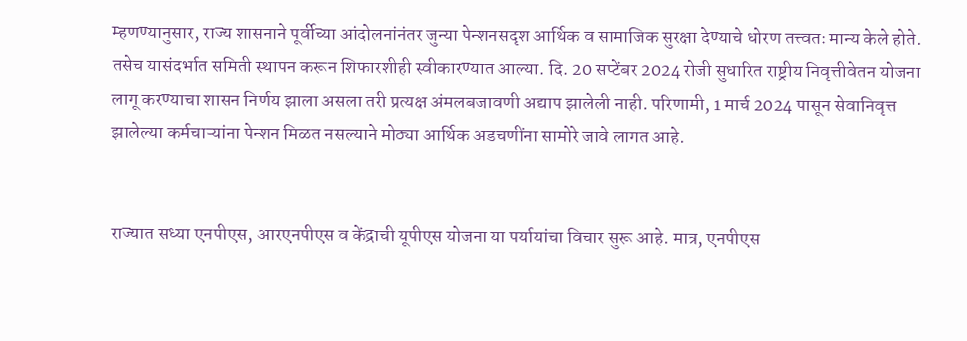म्हणण्यानुसार, राज्य शासनाने पूर्वीच्या आंदोलनांनंतर जुन्या पेन्शनसदृश आर्थिक व सामाजिक सुरक्षा देण्याचे धोरण तत्त्वतः मान्य केले होते. तसेच यासंदर्भात समिती स्थापन करून शिफारशीही स्वीकारण्यात आल्या. दि. 20 सप्टेंबर 2024 रोजी सुधारित राष्ट्रीय निवृत्तीवेतन योजना लागू करण्याचा शासन निर्णय झाला असला तरी प्रत्यक्ष अंमलबजावणी अद्याप झालेली नाही. परिणामी, 1 मार्च 2024 पासून सेवानिवृत्त झालेल्या कर्मचाऱ्यांना पेन्शन मिळत नसल्याने मोठ्या आर्थिक अडचणींना सामोरे जावे लागत आहे.


राज्यात सध्या एनपीएस, आरएनपीएस व केंद्राची यूपीएस योजना या पर्यायांचा विचार सुरू आहे. मात्र, एनपीएस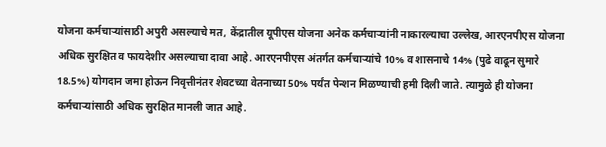योजना कर्मचाऱ्यांसाठी अपुरी असल्याचे मत, केंद्रातील यूपीएस योजना अनेक कर्मचाऱ्यांनी नाकारल्याचा उल्लेख, आरएनपीएस योजना अधिक सुरक्षित व फायदेशीर असल्याचा दावा आहे. आरएनपीएस अंतर्गत कर्मचाऱ्यांचे 10% व शासनाचे 14% (पुढे वाढून सुमारे 18.5%) योगदान जमा होऊन निवृत्तीनंतर शेवटच्या वेतनाच्या 50% पर्यंत पेन्शन मिळण्याची हमी दिली जाते. त्यामुळे ही योजना कर्मचाऱ्यांसाठी अधिक सुरक्षित मानली जात आहे.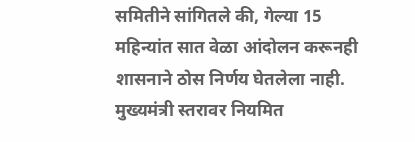समितीने सांगितले की, गेल्या 15 महिन्यांत सात वेळा आंदोलन करूनही शासनाने ठोस निर्णय घेतलेला नाही. मुख्यमंत्री स्तरावर नियमित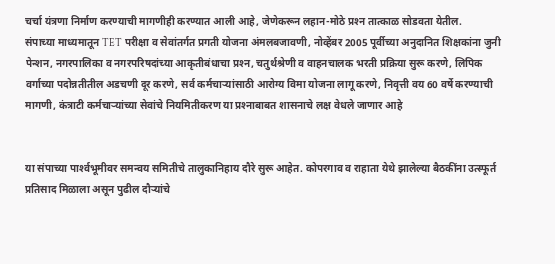चर्चा यंत्रणा निर्माण करण्याची मागणीही करण्यात आली आहे, जेणेकरून लहान-मोठे प्रश्‍न तात्काळ सोडवता येतील.
संपाच्या माध्यमातून TET परीक्षा व सेवांतर्गत प्रगती योजना अंमलबजावणी, नोव्हेंबर 2005 पूर्वीच्या अनुदानित शिक्षकांना जुनी पेन्शन, नगरपालिका व नगरपरिषदांच्या आकृतीबंधाचा प्रश्‍न, चतुर्थश्रेणी व वाहनचालक भरती प्रक्रिया सुरू करणे, लिपिक वर्गाच्या पदोन्नतीतील अडचणी दूर करणे, सर्व कर्मचाऱ्यांसाठी आरोग्य विमा योजना लागू करणे, निवृत्ती वय 60 वर्षे करण्याची मागणी, कंत्राटी कर्मचाऱ्यांच्या सेवांचे नियमितीकरण या प्रश्‍नाबाबत शासनाचे लक्ष वेधले जाणार आहे


या संपाच्या पार्श्‍वभूमीवर समन्वय समितीचे तालुकानिहाय दौरे सुरू आहेत. कोपरगाव व राहाता येथे झालेल्या बैठकींना उत्स्फूर्त प्रतिसाद मिळाला असून पुढील दौऱ्यांचे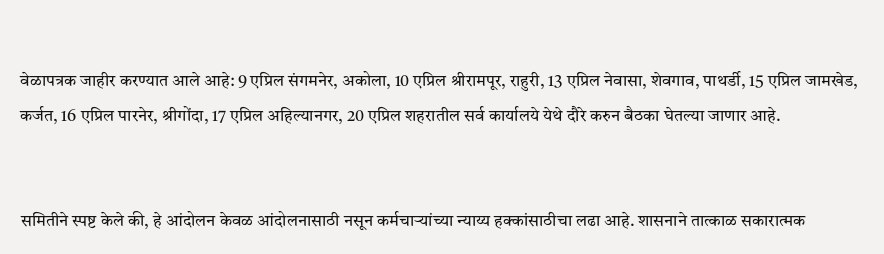वेळापत्रक जाहीर करण्यात आले आहे: 9 एप्रिल संगमनेर, अकोला, 10 एप्रिल श्रीरामपूर, राहुरी, 13 एप्रिल नेवासा, शेवगाव, पाथर्डी, 15 एप्रिल जामखेड, कर्जत, 16 एप्रिल पारनेर, श्रीगोंदा, 17 एप्रिल अहिल्यानगर, 20 एप्रिल शहरातील सर्व कार्यालये येथे दौरे करुन बैठका घेतल्या जाणार आहे.


समितीने स्पष्ट केले की, हे आंदोलन केवळ आंदोलनासाठी नसून कर्मचाऱ्यांच्या न्याय्य हक्कांसाठीचा लढा आहे. शासनाने तात्काळ सकारात्मक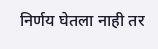निर्णय घेतला नाही तर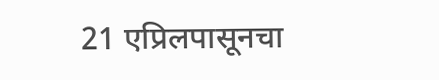21 एप्रिलपासूनचा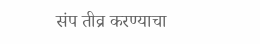संप तीव्र करण्याचा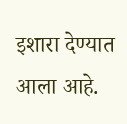इशारा देण्यात आला आहे.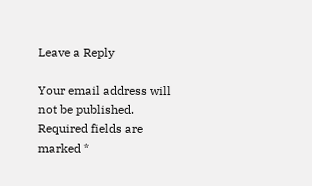Leave a Reply

Your email address will not be published. Required fields are marked *